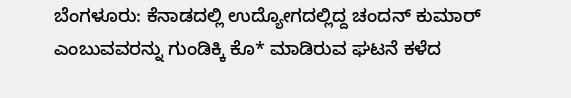ಬೆಂಗಳೂರು: ಕೆನಾಡದಲ್ಲಿ ಉದ್ಯೋಗದಲ್ಲಿದ್ದ ಚಂದನ್ ಕುಮಾರ್ ಎಂಬುವವರನ್ನು ಗುಂಡಿಕ್ಕಿ ಕೊ* ಮಾಡಿರುವ ಘಟನೆ ಕಳೆದ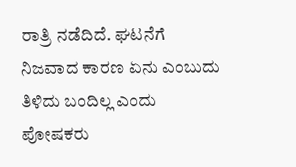ರಾತ್ರಿ ನಡೆದಿದೆ. ಘಟನೆಗೆ ನಿಜವಾದ ಕಾರಣ ಏನು ಎಂಬುದು ತಿಳಿದು ಬಂದಿಲ್ಲ ಎಂದು ಪೋಷಕರು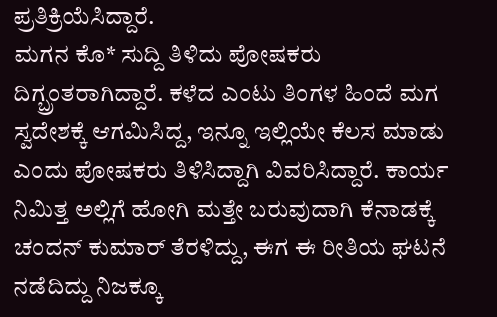ಪ್ರತಿಕ್ರಿಯೆಸಿದ್ದಾರೆ.
ಮಗನ ಕೊ* ಸುದ್ದಿ ತಿಳಿದು ಪೋಷಕರು ದಿಗ್ಬ್ರಂತರಾಗಿದ್ದಾರೆ. ಕಳೆದ ಎಂಟು ತಿಂಗಳ ಹಿಂದೆ ಮಗ ಸ್ವದೇಶಕ್ಕೆ ಆಗಮಿಸಿದ್ದ, ಇನ್ನೂ ಇಲ್ಲಿಯೇ ಕೆಲಸ ಮಾಡು ಎಂದು ಪೋಷಕರು ತಿಳಿಸಿದ್ದಾಗಿ ವಿವರಿಸಿದ್ದಾರೆ. ಕಾರ್ಯ ನಿಮಿತ್ತ ಅಲ್ಲಿಗೆ ಹೋಗಿ ಮತ್ತೇ ಬರುವುದಾಗಿ ಕೆನಾಡಕ್ಕೆ ಚಂದನ್ ಕುಮಾರ್ ತೆರಳಿದ್ದು, ಈಗ ಈ ರೀತಿಯ ಘಟನೆ ನಡೆದಿದ್ದು ನಿಜಕ್ಕೂ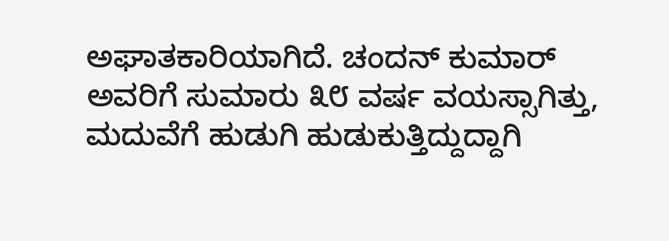ಅಘಾತಕಾರಿಯಾಗಿದೆ. ಚಂದನ್ ಕುಮಾರ್ ಅವರಿಗೆ ಸುಮಾರು ೩೮ ವರ್ಷ ವಯಸ್ಸಾಗಿತ್ತು, ಮದುವೆಗೆ ಹುಡುಗಿ ಹುಡುಕುತ್ತಿದ್ದುದ್ದಾಗಿ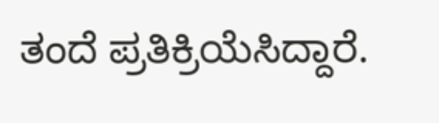ತಂದೆ ಪ್ರತಿಕ್ರಿಯೆಸಿದ್ದಾರೆ.